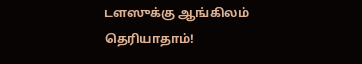டளஸுக்கு ஆங்கிலம் தெரியாதாம்!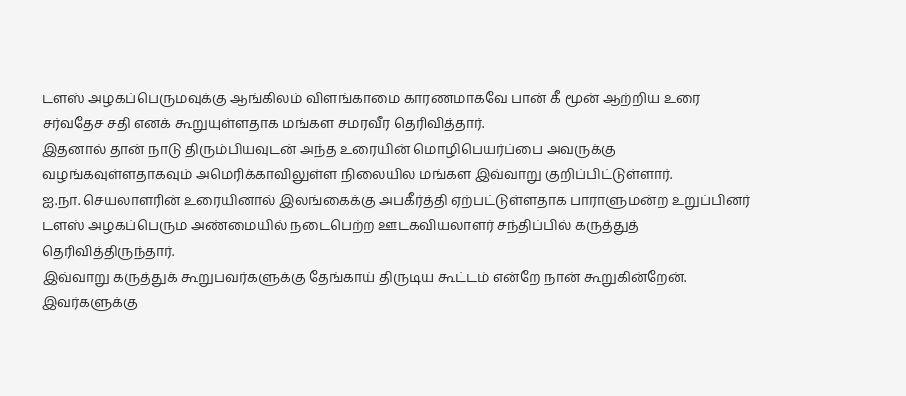டளஸ் அழகப்பெருமவுக்கு ஆங்கிலம் விளங்காமை காரணமாகவே பான் கீ மூன் ஆற்றிய உரை சர்வதேச சதி எனக் கூறுயுள்ளதாக மங்கள சமரவீர தெரிவித்தார்.
இதனால் தான் நாடு திரும்பியவுடன் அந்த உரையின் மொழிபெயர்ப்பை அவருக்கு வழங்கவுள்ளதாகவும் அமெரிக்காவிலுள்ள நிலையில மங்கள இவ்வாறு குறிப்பிட்டுள்ளார்.
ஐ.நா. செயலாளரின் உரையினால் இலங்கைக்கு அபகீர்த்தி ஏற்பட்டுள்ளதாக பாராளுமன்ற உறுப்பினர் டளஸ் அழகப்பெரும அண்மையில் நடைபெற்ற ஊடகவியலாளர் சந்திப்பில் கருத்துத் தெரிவித்திருந்தார்.
இவ்வாறு கருத்துக் கூறுபவர்களுக்கு தேங்காய் திருடிய கூட்டம் என்றே நான் கூறுகின்றேன்.
இவர்களுக்கு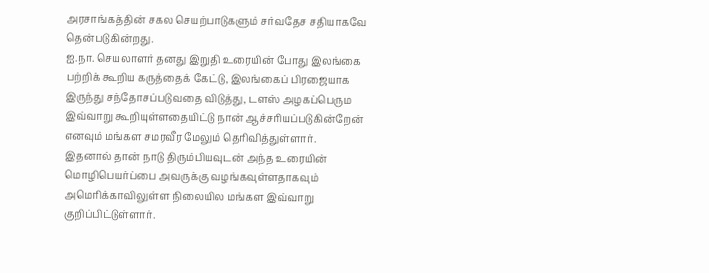அரசாங்கத்தின் சகல செயற்பாடுகளும் சர்வதேச சதியாகவே தென்படுகின்றது.
ஐ.நா. செயலாளர் தனது இறுதி உரையின் போது இலங்கை பற்றிக் கூறிய கருத்தைக் கேட்டு, இலங்கைப் பிரஜையாக இருந்து சந்தோசப்படுவதை விடுத்து, டளஸ் அழகப்பெரும இவ்வாறு கூறியுள்ளதையிட்டு நான் ஆச்சரியப்படுகின்றேன் எனவும் மங்கள சமரவீர மேலும் தெரிவித்துள்ளார்.
இதனால் தான் நாடு திரும்பியவுடன் அந்த உரையின் மொழிபெயர்ப்பை அவருக்கு வழங்கவுள்ளதாகவும் அமெரிக்காவிலுள்ள நிலையில மங்கள இவ்வாறு குறிப்பிட்டுள்ளார்.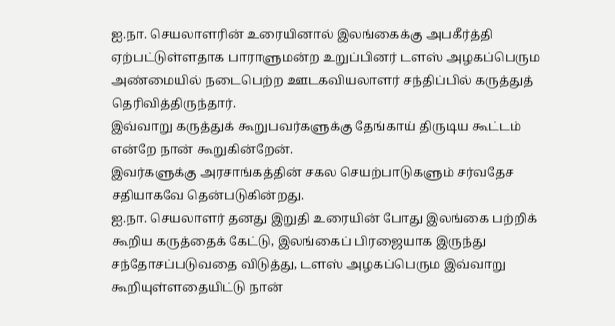ஐ.நா. செயலாளரின் உரையினால் இலங்கைக்கு அபகீர்த்தி ஏற்பட்டுள்ளதாக பாராளுமன்ற உறுப்பினர் டளஸ் அழகப்பெரும அண்மையில் நடைபெற்ற ஊடகவியலாளர் சந்திப்பில் கருத்துத் தெரிவித்திருந்தார்.
இவ்வாறு கருத்துக் கூறுபவர்களுக்கு தேங்காய் திருடிய கூட்டம் என்றே நான் கூறுகின்றேன்.
இவர்களுக்கு அரசாங்கத்தின் சகல செயற்பாடுகளும் சர்வதேச சதியாகவே தென்படுகின்றது.
ஐ.நா. செயலாளர் தனது இறுதி உரையின் போது இலங்கை பற்றிக் கூறிய கருத்தைக் கேட்டு, இலங்கைப் பிரஜையாக இருந்து சந்தோசப்படுவதை விடுத்து, டளஸ் அழகப்பெரும இவ்வாறு கூறியுள்ளதையிட்டு நான்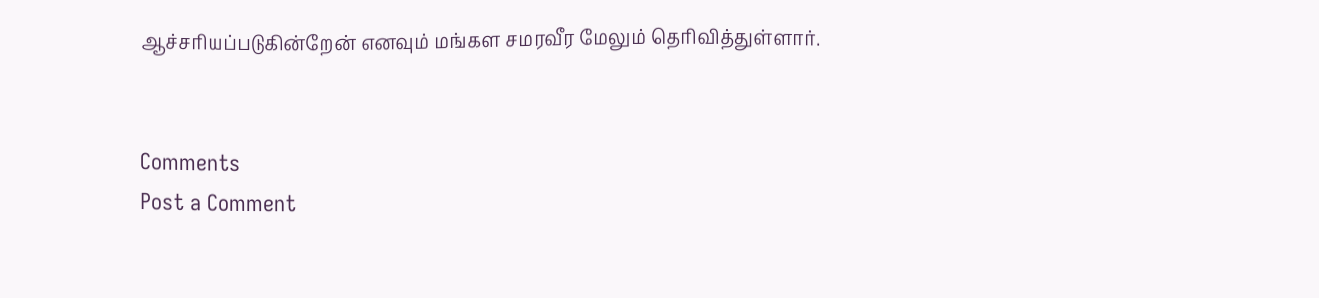ஆச்சரியப்படுகின்றேன் எனவும் மங்கள சமரவீர மேலும் தெரிவித்துள்ளார்.


Comments
Post a Comment